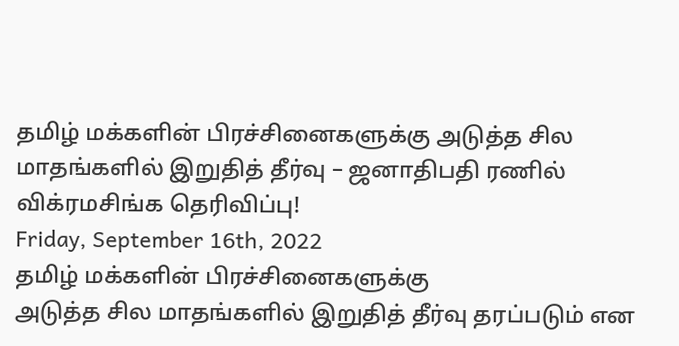தமிழ் மக்களின் பிரச்சினைகளுக்கு அடுத்த சில மாதங்களில் இறுதித் தீர்வு – ஜனாதிபதி ரணில் விக்ரமசிங்க தெரிவிப்பு!
Friday, September 16th, 2022
தமிழ் மக்களின் பிரச்சினைகளுக்கு
அடுத்த சில மாதங்களில் இறுதித் தீர்வு தரப்படும் என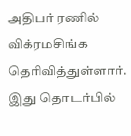அதிபர் ரணில் விக்ரமசிங்க தெரிவித்துள்ளார்.
இது தொடர்பில்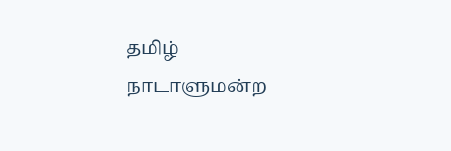தமிழ் நாடாளுமன்ற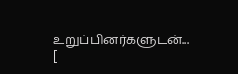உறுப்பினர்களுடன்... [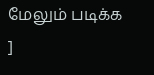மேலும் படிக்க ]